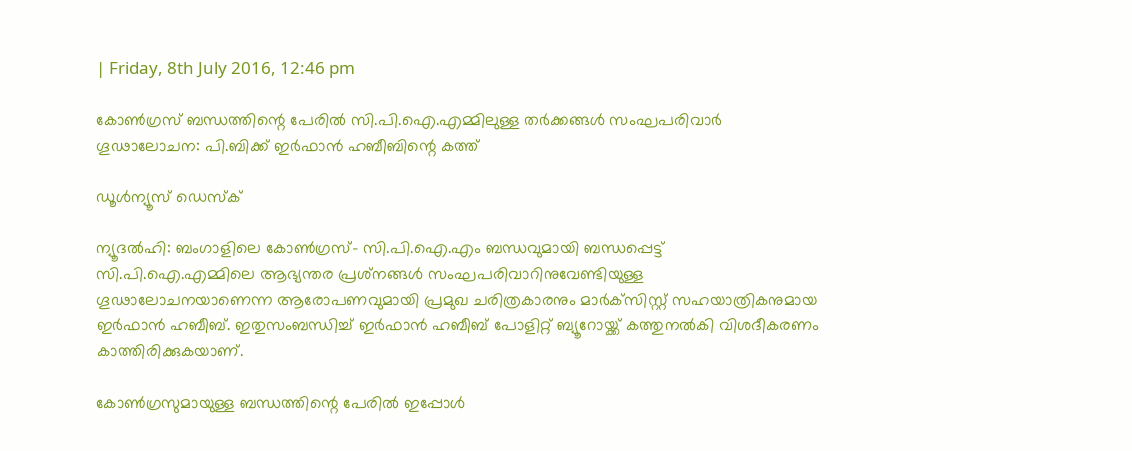| Friday, 8th July 2016, 12:46 pm

കോണ്‍ഗ്രസ് ബന്ധത്തിന്റെ പേരില്‍ സി.പി.ഐ.എമ്മിലുള്ള തര്‍ക്കങ്ങള്‍ സംഘപരിവാര്‍ ഗൂഢാലോചന: പി.ബിക്ക് ഇര്‍ഫാന്‍ ഹബീബിന്റെ കത്ത്

ഡൂള്‍ന്യൂസ് ഡെസ്‌ക്

ന്യൂദല്‍ഹി: ബംഗാളിലെ കോണ്‍ഗ്രസ്- സി.പി.ഐ.എം ബന്ധവുമായി ബന്ധപ്പെട്ട് സി.പി.ഐ.എമ്മിലെ ആഭ്യന്തര പ്രശ്‌നങ്ങള്‍ സംഘപരിവാറിനുവേണ്ടിയുള്ള ഗൂഢാലോചനയാണെന്ന ആരോപണവുമായി പ്രമുഖ ചരിത്രകാരനും മാര്‍ക്‌സിസ്റ്റ് സഹയാത്രികനുമായ ഇര്‍ഫാന്‍ ഹബീബ്. ഇതുസംബന്ധിച്ച് ഇര്‍ഫാന്‍ ഹബീബ് പോളിറ്റ് ബ്യൂറോയ്ക്ക് കത്തുനല്‍കി വിശദീകരണം കാത്തിരിക്കുകയാണ്.

കോണ്‍ഗ്രസുമായുള്ള ബന്ധത്തിന്റെ പേരില്‍ ഇപ്പോള്‍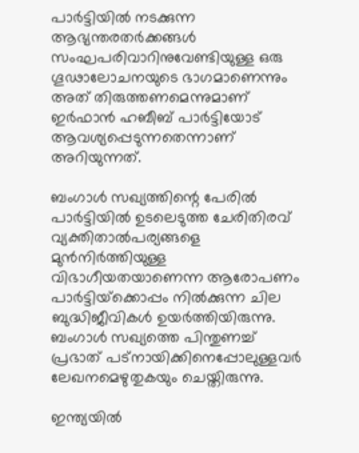പാര്‍ട്ടിയില്‍ നടക്കുന്ന ആഭ്യന്തരതര്‍ക്കങ്ങള്‍ സംഘപരിവാറിനുവേണ്ടിയുള്ള ഒരു ഗൂഢാലോചനയുടെ ഭാഗമാണെന്നും അത് തിരുത്തണമെന്നുമാണ് ഇര്‍ഫാന്‍ ഹബീബ് പാര്‍ട്ടിയോട് ആവശ്യപ്പെടുന്നതെന്നാണ് അറിയുന്നത്‌.

ബംഗാള്‍ സഖ്യത്തിന്റെ പേരില്‍ പാര്‍ട്ടിയില്‍ ഉടലെടുത്ത ചേരിതിരവ് വ്യക്തിതാല്‍പര്യങ്ങളെ മുന്‍നിര്‍ത്തിയുള്ള വിഭാഗീയതയാണെന്ന ആരോപണം  പാര്‍ട്ടിയ്‌ക്കൊപ്പം നില്‍ക്കുന്ന ചില ബുദ്ധിജീവികള്‍ ഉയര്‍ത്തിയിരുന്നു. ബംഗാള്‍ സഖ്യത്തെ പിന്തുണച്ച് പ്രഭാത് പട്‌നായിക്കിനെപ്പോലുള്ളവര്‍ ലേഖനമെഴുതുകയും ചെയ്തിരുന്നു.

ഇന്ത്യയില്‍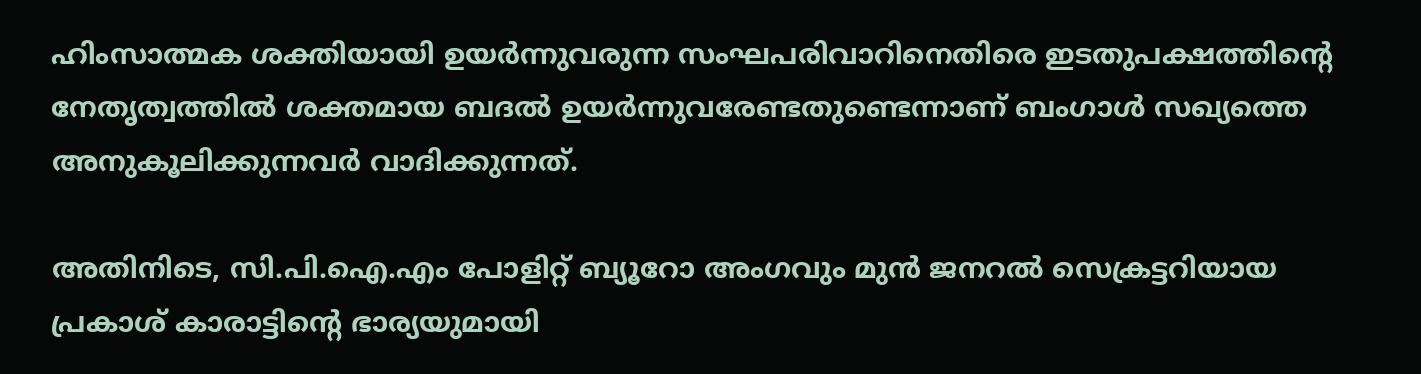ഹിംസാത്മക ശക്തിയായി ഉയര്‍ന്നുവരുന്ന സംഘപരിവാറിനെതിരെ ഇടതുപക്ഷത്തിന്റെ നേതൃത്വത്തില്‍ ശക്തമായ ബദല്‍ ഉയര്‍ന്നുവരേണ്ടതുണ്ടെന്നാണ് ബംഗാള്‍ സഖ്യത്തെ അനുകൂലിക്കുന്നവര്‍ വാദിക്കുന്നത്.

അതിനിടെ, സി.പി.ഐ.എം പോളിറ്റ് ബ്യൂറോ അംഗവും മുന്‍ ജനറല്‍ സെക്രട്ടറിയായ പ്രകാശ് കാരാട്ടിന്റെ ഭാര്യയുമായി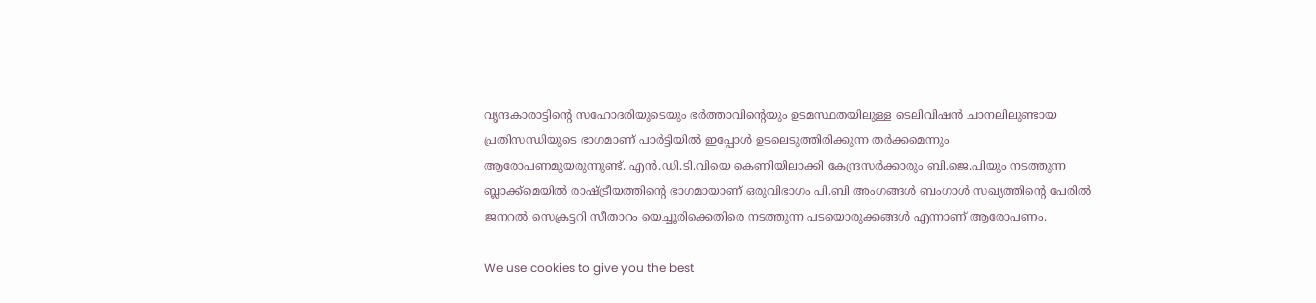വൃന്ദകാരാട്ടിന്റെ സഹോദരിയുടെയും ഭര്‍ത്താവിന്റെയും ഉടമസ്ഥതയിലുള്ള ടെലിവിഷന്‍ ചാനലിലുണ്ടായ പ്രതിസന്ധിയുടെ ഭാഗമാണ് പാര്‍ട്ടിയില്‍ ഇപ്പോള്‍ ഉടലെടുത്തിരിക്കുന്ന തര്‍ക്കമെന്നും ആരോപണമുയരുന്നുണ്ട്. എന്‍.ഡി.ടി.വിയെ കെണിയിലാക്കി കേന്ദ്രസര്‍ക്കാരും ബി.ജെ.പിയും നടത്തുന്ന ബ്ലാക്ക്‌മെയില്‍ രാഷ്ട്രീയത്തിന്റെ ഭാഗമായാണ് ഒരുവിഭാഗം പി.ബി അംഗങ്ങള്‍ ബംഗാള്‍ സഖ്യത്തിന്റെ പേരില്‍ ജനറല്‍ സെക്രട്ടറി സീതാറം യെച്ചൂരിക്കെതിരെ നടത്തുന്ന പടയൊരുക്കങ്ങള്‍ എന്നാണ് ആരോപണം.

We use cookies to give you the best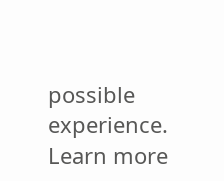possible experience. Learn more